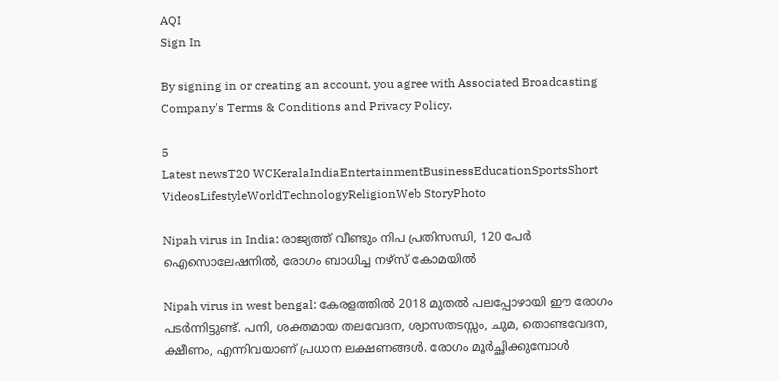AQI
Sign In

By signing in or creating an account, you agree with Associated Broadcasting Company's Terms & Conditions and Privacy Policy.

5
Latest newsT20 WCKeralaIndiaEntertainmentBusinessEducationSportsShort VideosLifestyleWorldTechnologyReligionWeb StoryPhoto

Nipah virus in India: രാജ്യത്ത് വീണ്ടും നിപ പ്രതിസന്ധി, 120 പേർ ഐസൊലേഷനിൽ, രോഗം ബാധിച്ച നഴ്സ് കോമയിൽ

Nipah virus in west bengal: കേരളത്തിൽ 2018 മുതൽ പലപ്പോഴായി ഈ രോഗം പടർന്നിട്ടുണ്ട്. പനി, ശക്തമായ തലവേദന, ശ്വാസതടസ്സം, ചുമ, തൊണ്ടവേദന, ക്ഷീണം, എന്നിവയാണ് പ്രധാന ലക്ഷണങ്ങൾ. രോഗം മൂർച്ഛിക്കുമ്പോൾ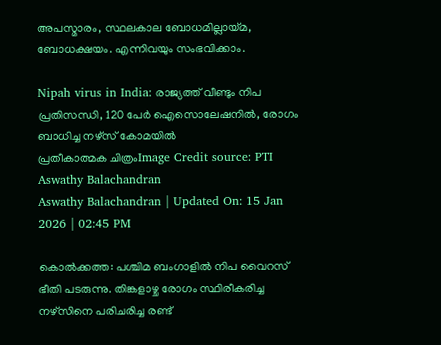അപസ്മാരം, സ്ഥലകാല ബോധമില്ലായ്മ, ബോധക്ഷയം. എന്നിവയും സംഭവിക്കാം.

Nipah virus in India: രാജ്യത്ത് വീണ്ടും നിപ പ്രതിസന്ധി, 120 പേർ ഐസൊലേഷനിൽ, രോഗം ബാധിച്ച നഴ്സ് കോമയിൽ
പ്രതീകാത്മക ചിത്രംImage Credit source: PTI
Aswathy Balachandran
Aswathy Balachandran | Updated On: 15 Jan 2026 | 02:45 PM

കൊൽക്കത്ത: പശ്ചിമ ബംഗാളിൽ നിപ വൈറസ് ഭീതി പടരുന്നു. തിങ്കളാഴ്ച രോഗം സ്ഥിരീകരിച്ച നഴ്സിനെ പരിചരിച്ച രണ്ട്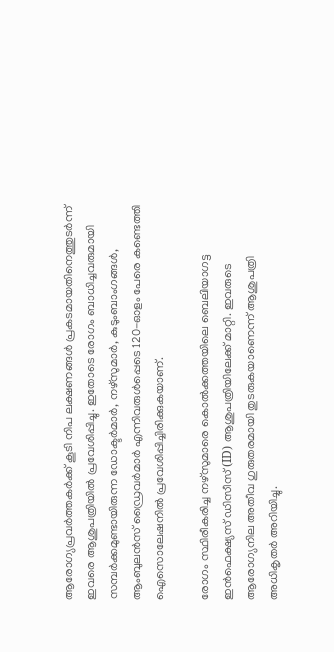ആരോഗ്യപ്രവർത്തകർക്ക് കൂടി നിപ ലക്ഷണങ്ങൾ പ്രകടമായതിനെത്തുടർന്ന് ഇവരെ ആശുപത്രിയിൽ പ്രവേശിപ്പിച്ചു. ഇതോടെ രോഗം ബാധിച്ചവരുമായി സമ്പർക്കമുണ്ടായിരുന്ന ഡോക്ടർമാർ, നഴ്സുമാർ, കുടുംബാംഗങ്ങൾ, ആംബുലൻസ് ഡ്രൈവർമാർ എന്നിവരുൾപ്പെടെ 120-ഓളം പേരെ കണ്ടെത്തി ഐസൊലേഷനിൽ പ്രവേശിപ്പിച്ചിരിക്കുകയാണ്.

രോഗം സ്ഥിരീകരിച്ച നഴ്സുമാരെ കൊൽക്കത്തയിലെ ബെലിയാഗട്ട ഇൻഫെക്ഷ്യസ് ഡിസീസ് (ID) ആശുപത്രിയിലേക്ക് മാറ്റി. ഇവരുടെ ആരോഗ്യനില അതീവ ഗുരുതരമായി തുടരുകയാണെന്ന് ആശുപത്രി അധികൃതർ അറിയിച്ചു.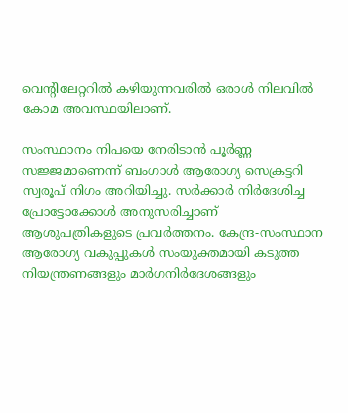വെന്റിലേറ്ററിൽ കഴിയുന്നവരിൽ ഒരാൾ നിലവിൽ കോമ അവസ്ഥയിലാണ്.

സംസ്ഥാനം നിപയെ നേരിടാൻ പൂർണ്ണ സജ്ജമാണെന്ന് ബംഗാൾ ആരോഗ്യ സെക്രട്ടറി സ്വരൂപ് നിഗം അറിയിച്ചു. സർക്കാർ നിർദേശിച്ച പ്രോട്ടോക്കോൾ അനുസരിച്ചാണ് ആശുപത്രികളുടെ പ്രവർത്തനം. കേന്ദ്ര-സംസ്ഥാന ആരോഗ്യ വകുപ്പുകൾ സംയുക്തമായി കടുത്ത നിയന്ത്രണങ്ങളും മാർഗനിർദേശങ്ങളും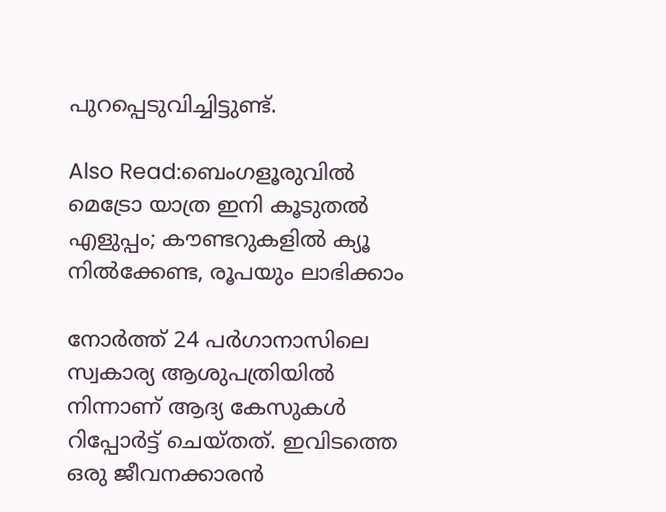പുറപ്പെടുവിച്ചിട്ടുണ്ട്.

Also Read:ബെംഗളൂരുവില്‍ മെട്രോ യാത്ര ഇനി കൂടുതല്‍ എളുപ്പം; കൗണ്ടറുകളില്‍ ക്യൂ നില്‍ക്കേണ്ട, രൂപയും ലാഭിക്കാം

നോർത്ത് 24 പർഗാനാസിലെ സ്വകാര്യ ആശുപത്രിയിൽ നിന്നാണ് ആദ്യ കേസുകൾ റിപ്പോർട്ട് ചെയ്തത്. ഇവിടത്തെ ഒരു ജീവനക്കാരൻ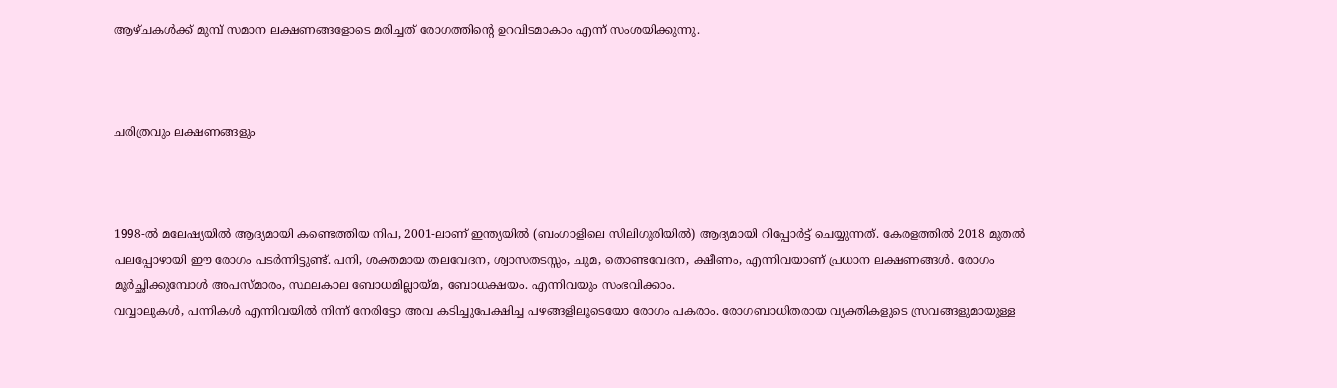ആഴ്ചകൾക്ക് മുമ്പ് സമാന ലക്ഷണങ്ങളോടെ മരിച്ചത് രോഗത്തിന്റെ ഉറവിടമാകാം എന്ന് സംശയിക്കുന്നു.



ചരിത്രവും ലക്ഷണങ്ങളും



1998-ൽ മലേഷ്യയിൽ ആദ്യമായി കണ്ടെത്തിയ നിപ, 2001-ലാണ് ഇന്ത്യയിൽ (ബംഗാളിലെ സിലിഗുരിയിൽ) ആദ്യമായി റിപ്പോർട്ട് ചെയ്യുന്നത്. കേരളത്തിൽ 2018 മുതൽ പലപ്പോഴായി ഈ രോഗം പടർന്നിട്ടുണ്ട്. പനി, ശക്തമായ തലവേദന, ശ്വാസതടസ്സം, ചുമ, തൊണ്ടവേദന, ക്ഷീണം, എന്നിവയാണ് പ്രധാന ലക്ഷണങ്ങൾ. രോഗം മൂർച്ഛിക്കുമ്പോൾ അപസ്മാരം, സ്ഥലകാല ബോധമില്ലായ്മ, ബോധക്ഷയം. എന്നിവയും സംഭവിക്കാം.
വവ്വാലുകൾ, പന്നികൾ എന്നിവയിൽ നിന്ന് നേരിട്ടോ അവ കടിച്ചുപേക്ഷിച്ച പഴങ്ങളിലൂടെയോ രോഗം പകരാം. രോഗബാധിതരായ വ്യക്തികളുടെ സ്രവങ്ങളുമായുള്ള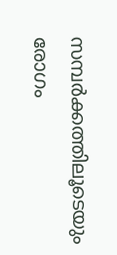സമ്പർക്കത്തിലൂടെയും രോഗം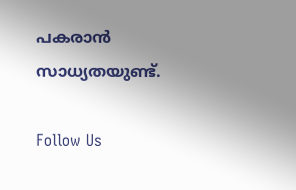പകരാൻ സാധ്യതയുണ്ട്.

Follow Us